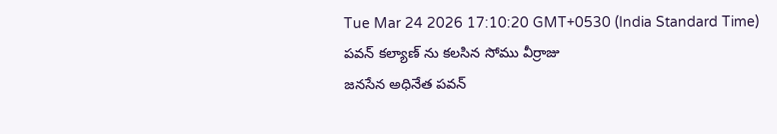Tue Mar 24 2026 17:10:20 GMT+0530 (India Standard Time)
పవన్ కల్యాణ్ ను కలసిన సోము వీర్రాజు
జనసేన అధినేత పవన్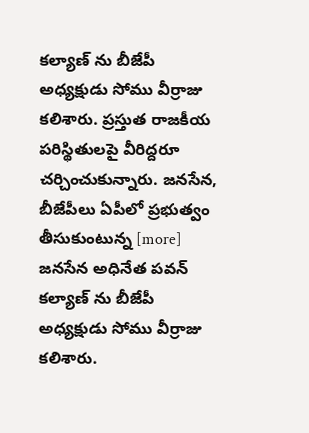కల్యాణ్ ను బీజేపీ అధ్యక్షుడు సోము వీర్రాజు కలిశారు. ప్రస్తుత రాజకీయ పరిస్థితులపై వీరిద్దరూ చర్చించుకున్నారు. జనసేన, బీజేపీలు ఏపీలో ప్రభుత్వం తీసుకుంటున్న [more]
జనసేన అధినేత పవన్ కల్యాణ్ ను బీజేపీ అధ్యక్షుడు సోము వీర్రాజు కలిశారు.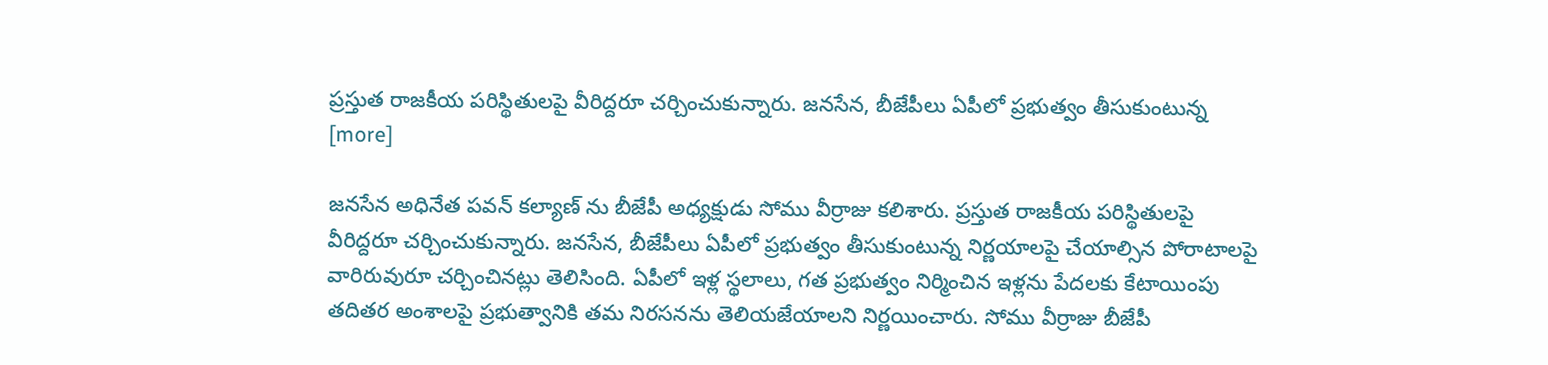ప్రస్తుత రాజకీయ పరిస్థితులపై వీరిద్దరూ చర్చించుకున్నారు. జనసేన, బీజేపీలు ఏపీలో ప్రభుత్వం తీసుకుంటున్న [more]

జనసేన అధినేత పవన్ కల్యాణ్ ను బీజేపీ అధ్యక్షుడు సోము వీర్రాజు కలిశారు. ప్రస్తుత రాజకీయ పరిస్థితులపై వీరిద్దరూ చర్చించుకున్నారు. జనసేన, బీజేపీలు ఏపీలో ప్రభుత్వం తీసుకుంటున్న నిర్ణయాలపై చేయాల్సిన పోరాటాలపై వారిరువురూ చర్చించినట్లు తెలిసింది. ఏపీలో ఇళ్ల స్థలాలు, గత ప్రభుత్వం నిర్మించిన ఇళ్లను పేదలకు కేటాయింపు తదితర అంశాలపై ప్రభుత్వానికి తమ నిరసనను తెలియజేయాలని నిర్ణయించారు. సోము వీర్రాజు బీజేపీ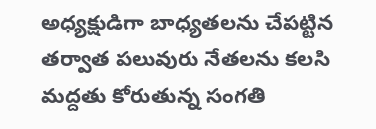అధ్యక్షుడిగా బాధ్యతలను చేపట్టిన తర్వాత పలువురు నేతలను కలసి మద్దతు కోరుతున్న సంగతి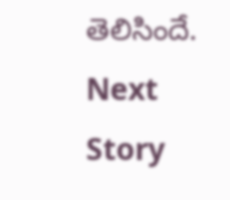తెలిసిందే.
Next Story